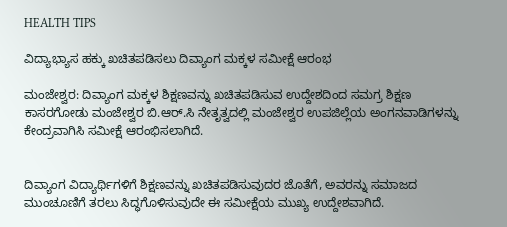HEALTH TIPS

ವಿದ್ಯಾಭ್ಯಾಸ ಹಕ್ಕು ಖಚಿತಪಡಿಸಲು ದಿವ್ಯಾಂಗ ಮಕ್ಕಳ ಸಮೀಕ್ಷೆ ಆರಂಭ

ಮಂಜೇಶ್ವರ: ದಿವ್ಯಾಂಗ ಮಕ್ಕಳ ಶಿಕ್ಷಣವನ್ನು ಖಚಿತಪಡಿಸುವ ಉದ್ದೇಶದಿಂದ ಸಮಗ್ರ ಶಿಕ್ಷಣ ಕಾಸರಗೋಡು ಮಂಜೇಶ್ವರ ಬಿ.ಆರ್.ಸಿ ನೇತೃತ್ವದಲ್ಲಿ ಮಂಜೇಶ್ವರ ಉಪಜಿಲ್ಲೆಯ ಅಂಗನವಾಡಿಗಳನ್ನು ಕೇಂದ್ರವಾಗಿಸಿ ಸಮೀಕ್ಷೆ ಆರಂಭಿಸಲಾಗಿದೆ.


ದಿವ್ಯಾಂಗ ವಿದ್ಯಾರ್ಥಿಗಳಿಗೆ ಶಿಕ್ಷಣವನ್ನು ಖಚಿತಪಡಿಸುವುದರ ಜೊತೆಗೆ, ಅವರನ್ನು ಸಮಾಜದ ಮುಂಚೂಣಿಗೆ ತರಲು ಸಿದ್ಧಗೊಳಿಸುವುದೇ ಈ ಸಮೀಕ್ಷೆಯ ಮುಖ್ಯ ಉದ್ದೇಶವಾಗಿದೆ.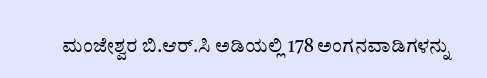ಮಂಜೇಶ್ವರ ಬಿ.ಆರ್.ಸಿ ಅಡಿಯಲ್ಲಿ 178 ಅಂಗನವಾಡಿಗಳನ್ನು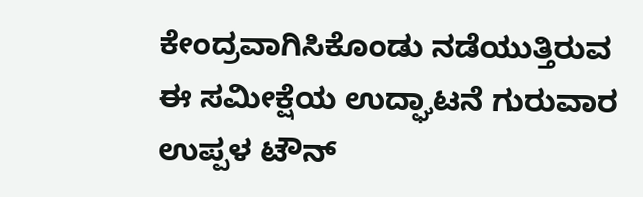ಕೇಂದ್ರವಾಗಿಸಿಕೊಂಡು ನಡೆಯುತ್ತಿರುವ ಈ ಸಮೀಕ್ಷೆಯ ಉದ್ಘಾಟನೆ ಗುರುವಾರ ಉಪ್ಪಳ ಟೌನ್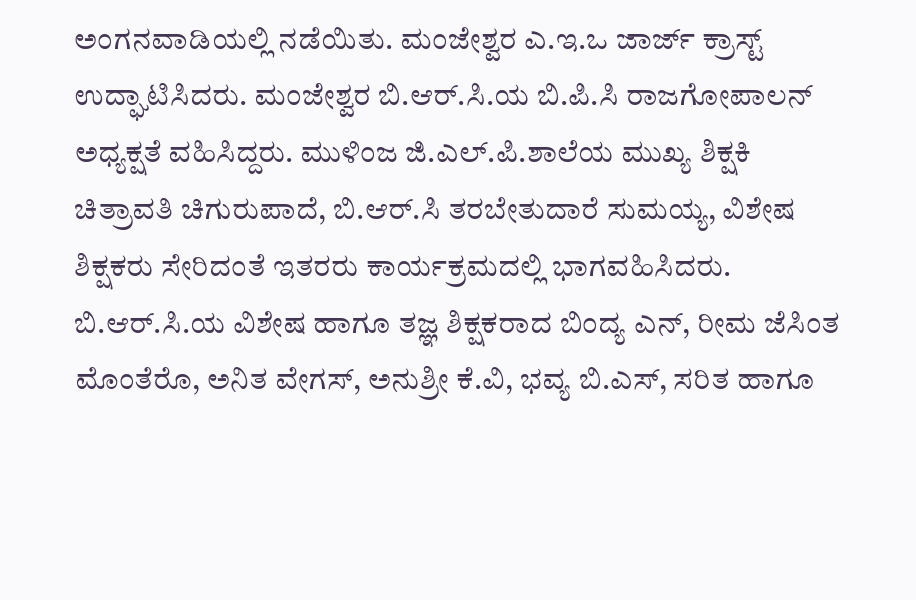ಅಂಗನವಾಡಿಯಲ್ಲಿ ನಡೆಯಿತು. ಮಂಜೇಶ್ವರ ಎ.ಇ.ಒ ಜಾರ್ಜ್ ಕ್ರಾಸ್ಟ್ ಉದ್ಘಾಟಿಸಿದರು. ಮಂಜೇಶ್ವರ ಬಿ.ಆರ್.ಸಿ.ಯ ಬಿ.ಪಿ.ಸಿ ರಾಜಗೋಪಾಲನ್ ಅಧ್ಯಕ್ಷತೆ ವಹಿಸಿದ್ದರು. ಮುಳಿಂಜ ಜಿ.ಎಲ್.ಪಿ.ಶಾಲೆಯ ಮುಖ್ಯ ಶಿಕ್ಷಕಿ ಚಿತ್ರಾವತಿ ಚಿಗುರುಪಾದೆ, ಬಿ.ಆರ್.ಸಿ ತರಬೇತುದಾರೆ ಸುಮಯ್ಯ, ವಿಶೇಷ ಶಿಕ್ಷಕರು ಸೇರಿದಂತೆ ಇತರರು ಕಾರ್ಯಕ್ರಮದಲ್ಲಿ ಭಾಗವಹಿಸಿದರು. ಬಿ.ಆರ್.ಸಿ.ಯ ವಿಶೇಷ ಹಾಗೂ ತಜ್ಞ ಶಿಕ್ಷಕರಾದ ಬಿಂದ್ಯ ಎನ್, ರೀಮ ಜೆಸಿಂತ ಮೊಂತೆರೊ, ಅನಿತ ವೇಗಸ್, ಅನುಶ್ರೀ ಕೆ.ವಿ, ಭವ್ಯ ಬಿ.ಎಸ್, ಸರಿತ ಹಾಗೂ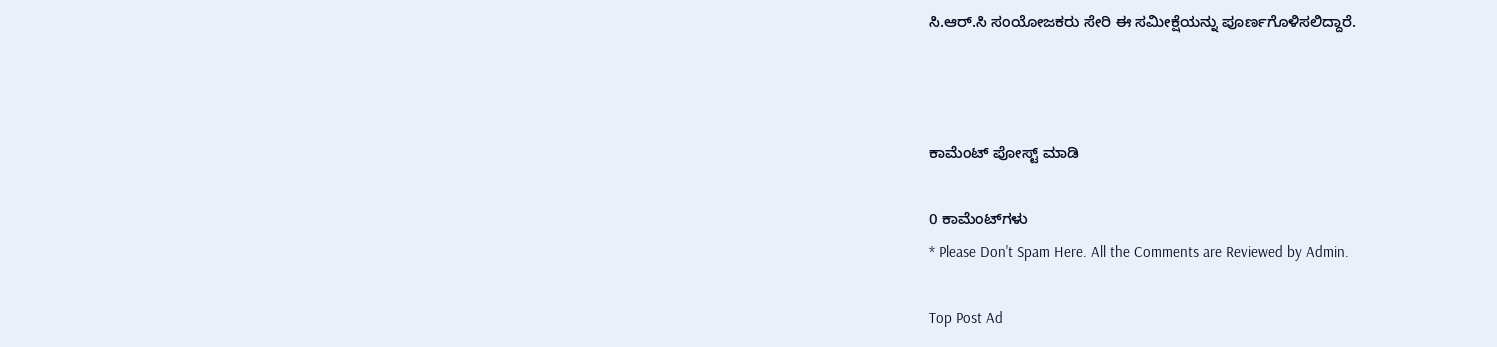ಸಿ.ಆರ್.ಸಿ ಸಂಯೋಜಕರು ಸೇರಿ ಈ ಸಮೀಕ್ಷೆಯನ್ನು ಪೂರ್ಣಗೊಳಿಸಲಿದ್ದಾರೆ.



ಕಾಮೆಂಟ್‌‌ ಪೋಸ್ಟ್‌ ಮಾಡಿ

0 ಕಾಮೆಂಟ್‌ಗಳು
* Please Don't Spam Here. All the Comments are Reviewed by Admin.

Top Post Ad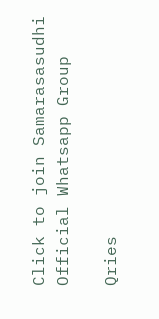Click to join Samarasasudhi Official Whatsapp Group

Qries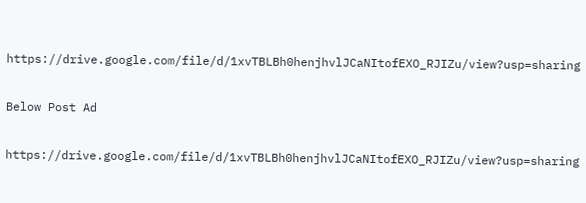https://drive.google.com/file/d/1xvTBLBh0henjhvlJCaNItofEXO_RJIZu/view?usp=sharing

Below Post Ad

https://drive.google.com/file/d/1xvTBLBh0henjhvlJCaNItofEXO_RJIZu/view?usp=sharing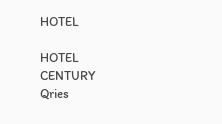HOTEL

HOTEL
CENTURY
Qries